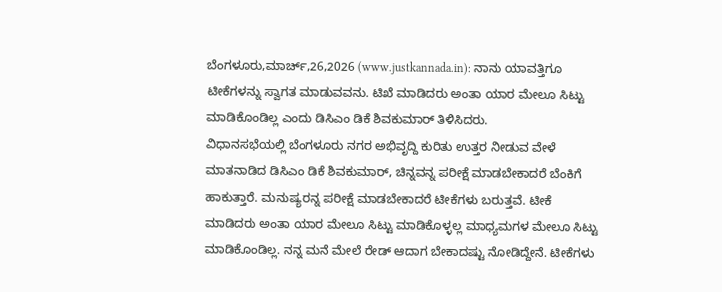ಬೆಂಗಳೂರು,ಮಾರ್ಚ್,26,2026 (www.justkannada.in): ನಾನು ಯಾವತ್ತಿಗೂ ಟೀಕೆಗಳನ್ನು ಸ್ವಾಗತ ಮಾಡುವವನು. ಟಿಖೆ ಮಾಡಿದರು ಅಂತಾ ಯಾರ ಮೇಲೂ ಸಿಟ್ಟು ಮಾಡಿಕೊಂಡಿಲ್ಲ ಎಂದು ಡಿಸಿಎಂ ಡಿಕೆ ಶಿವಕುಮಾರ್ ತಿಳಿಸಿದರು.
ವಿಧಾನಸಭೆಯಲ್ಲಿ ಬೆಂಗಳೂರು ನಗರ ಅಭಿವೃದ್ದಿ ಕುರಿತು ಉತ್ತರ ನೀಡುವ ವೇಳೆ ಮಾತನಾಡಿದ ಡಿಸಿಎಂ ಡಿಕೆ ಶಿವಕುಮಾರ್, ಚಿನ್ನವನ್ನ ಪರೀಕ್ಷೆ ಮಾಡಬೇಕಾದರೆ ಬೆಂಕಿಗೆ ಹಾಕುತ್ತಾರೆ. ಮನುಷ್ಯರನ್ನ ಪರೀಕ್ಷೆ ಮಾಡಬೇಕಾದರೆ ಟೀಕೆಗಳು ಬರುತ್ತವೆ. ಟೀಕೆ ಮಾಡಿದರು ಅಂತಾ ಯಾರ ಮೇಲೂ ಸಿಟ್ಟು ಮಾಡಿಕೊಳ್ಳಲ್ಲ ಮಾಧ್ಯಮಗಳ ಮೇಲೂ ಸಿಟ್ಟು ಮಾಡಿಕೊಂಡಿಲ್ಲ. ನನ್ನ ಮನೆ ಮೇಲೆ ರೇಡ್ ಆದಾಗ ಬೇಕಾದಷ್ಟು ನೋಡಿದ್ದೇನೆ. ಟೀಕೆಗಳು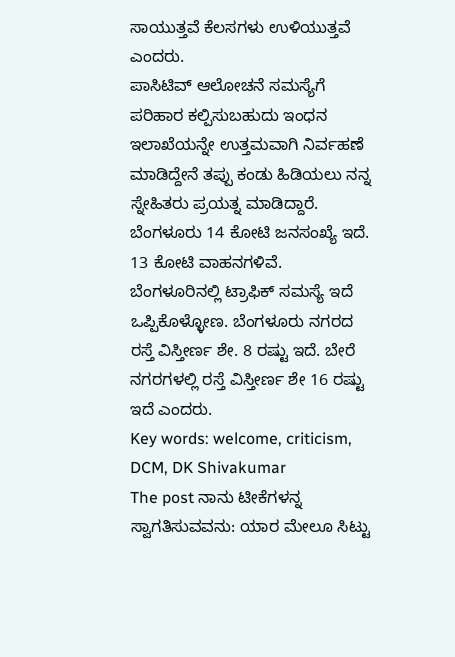ಸಾಯುತ್ತವೆ ಕೆಲಸಗಳು ಉಳಿಯುತ್ತವೆ ಎಂದರು.
ಪಾಸಿಟಿವ್ ಆಲೋಚನೆ ಸಮಸ್ಯೆಗೆ ಪರಿಹಾರ ಕಲ್ಪಿಸುಬಹುದು ಇಂಧನ ಇಲಾಖೆಯನ್ನೇ ಉತ್ತಮವಾಗಿ ನಿರ್ವಹಣೆ ಮಾಡಿದ್ದೇನೆ ತಪ್ಪು ಕಂಡು ಹಿಡಿಯಲು ನನ್ನ ಸ್ನೇಹಿತರು ಪ್ರಯತ್ನ ಮಾಡಿದ್ದಾರೆ. ಬೆಂಗಳೂರು 14 ಕೋಟಿ ಜನಸಂಖ್ಯೆ ಇದೆ. 13 ಕೋಟಿ ವಾಹನಗಳಿವೆ. ಬೆಂಗಳೂರಿನಲ್ಲಿ ಟ್ರಾಫಿಕ್ ಸಮಸ್ಯೆ ಇದೆ ಒಪ್ಪಿಕೊಳ್ಳೋಣ. ಬೆಂಗಳೂರು ನಗರದ ರಸ್ತೆ ವಿಸ್ತೀರ್ಣ ಶೇ. 8 ರಷ್ಟು ಇದೆ. ಬೇರೆ ನಗರಗಳಲ್ಲಿ ರಸ್ತೆ ವಿಸ್ತೀರ್ಣ ಶೇ 16 ರಷ್ಟು ಇದೆ ಎಂದರು.
Key words: welcome, criticism, DCM, DK Shivakumar
The post ನಾನು ಟೀಕೆಗಳನ್ನ ಸ್ವಾಗತಿಸುವವನು: ಯಾರ ಮೇಲೂ ಸಿಟ್ಟು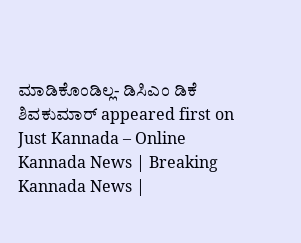ಮಾಡಿಕೊಂಡಿಲ್ಲ- ಡಿಸಿಎಂ ಡಿಕೆ ಶಿವಕುಮಾರ್ appeared first on Just Kannada – Online Kannada News | Breaking Kannada News |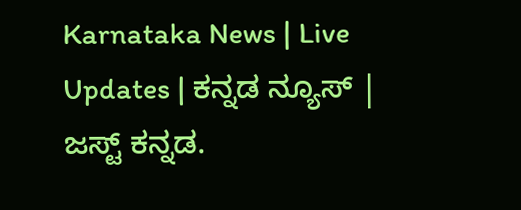Karnataka News | Live Updates | ಕನ್ನಡ ನ್ಯೂಸ್ | ಜಸ್ಟ್ ಕನ್ನಡ.